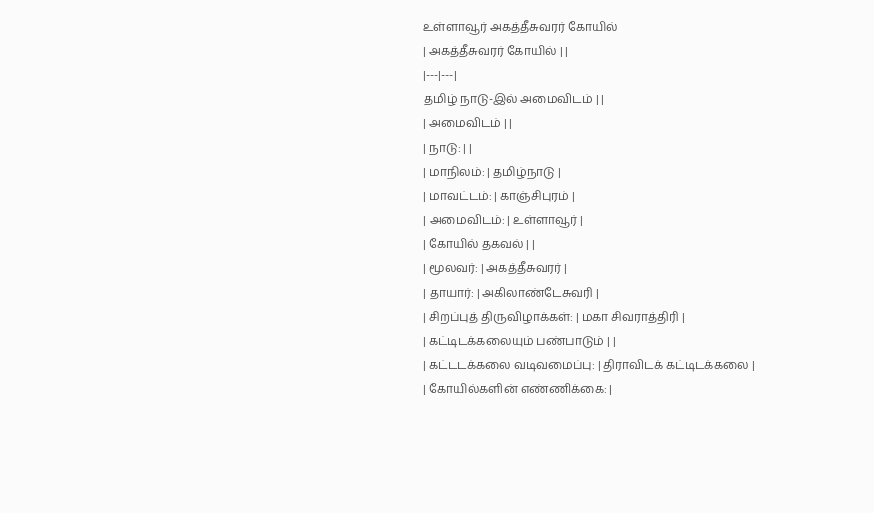உள்ளாவூர் அகத்தீசுவரர் கோயில்
| அகத்தீசுவரர் கோயில் | |
|---|---|
தமிழ் நாடு-இல் அமைவிடம் | |
| அமைவிடம் | |
| நாடு: | |
| மாநிலம்: | தமிழ்நாடு |
| மாவட்டம்: | காஞ்சிபுரம் |
| அமைவிடம்: | உள்ளாவூர் |
| கோயில் தகவல் | |
| மூலவர்: | அகத்தீசுவரர் |
| தாயார்: | அகிலாண்டேசுவரி |
| சிறப்புத் திருவிழாக்கள்: | மகா சிவராத்திரி |
| கட்டிடக்கலையும் பண்பாடும் | |
| கட்டடக்கலை வடிவமைப்பு: | திராவிடக் கட்டிடக்கலை |
| கோயில்களின் எண்ணிக்கை: |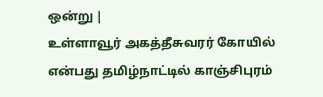ஒன்று |
உள்ளாவூர் அகத்தீசுவரர் கோயில் என்பது தமிழ்நாட்டில் காஞ்சிபுரம்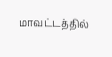மாவட்டத்தில்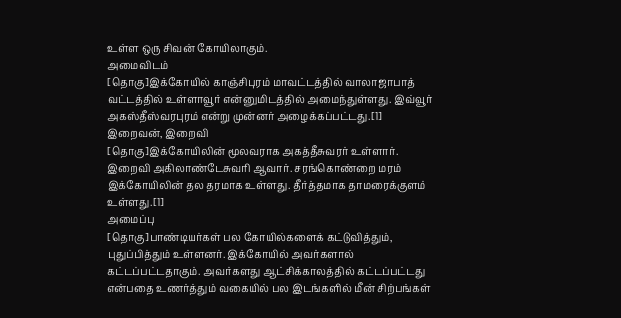உள்ள ஒரு சிவன் கோயிலாகும்.
அமைவிடம்
[தொகு]இக்கோயில் காஞ்சிபுரம் மாவட்டத்தில் வாலாஜாபாத் வட்டத்தில் உள்ளாவூர் என்னுமிடத்தில் அமைந்துள்ளது. இவ்வூர் அகஸ்தீஸ்வரபுரம் என்று முன்னர் அழைக்கப்பட்டது.[1]
இறைவன், இறைவி
[தொகு]இக்கோயிலின் மூலவராக அகத்தீசுவரர் உள்ளார். இறைவி அகிலாண்டேசுவரி ஆவார். சரங்கொண்றை மரம் இக்கோயிலின் தல தரமாக உள்ளது. தீர்த்தமாக தாமரைக்குளம் உள்ளது.[1]
அமைப்பு
[தொகு]பாண்டியர்கள் பல கோயில்களைக் கட்டுவித்தும், புதுப்பித்தும் உள்ளனர். இக்கோயில் அவர்களால் கட்டப்பட்டதாகும். அவர்களது ஆட்சிக்காலத்தில் கட்டப்பட்டது என்பதை உணர்த்தும் வகையில் பல இடங்களில் மீன் சிற்பங்கள்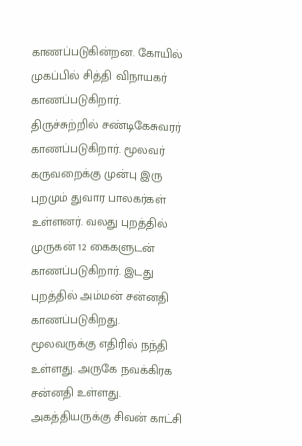காணப்படுகின்றன. கோயில் முகப்பில் சித்தி விநாயகர் காணப்படுகிறார். திருச்சுற்றில் சண்டிகேசுவரர் காணப்படுகிறார். மூலவர் கருவறைக்கு முன்பு இரு புறமும் துவார பாலகர்கள் உள்ளனர். வலது புறத்தில் முருகன் 12 கைகளுடன் காணப்படுகிறார். இடது புறத்தில் அம்மன் சன்னதி காணப்படுகிறது. மூலவருக்கு எதிரில் நந்தி உள்ளது. அருகே நவக்கிரக சன்னதி உள்ளது. அகத்தியருக்கு சிவன் காட்சி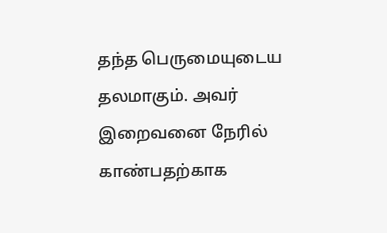தந்த பெருமையுடைய தலமாகும். அவர் இறைவனை நேரில் காண்பதற்காக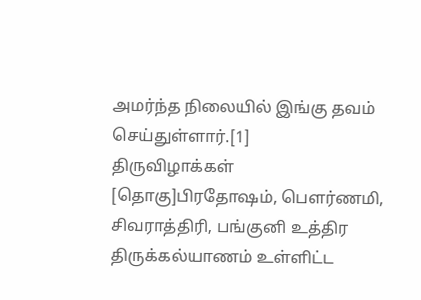அமர்ந்த நிலையில் இங்கு தவம் செய்துள்ளார்.[1]
திருவிழாக்கள்
[தொகு]பிரதோஷம், பௌர்ணமி, சிவராத்திரி, பங்குனி உத்திர திருக்கல்யாணம் உள்ளிட்ட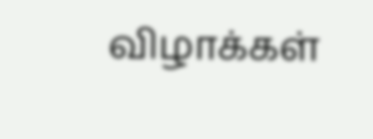விழாக்கள்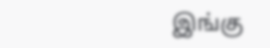இங்கு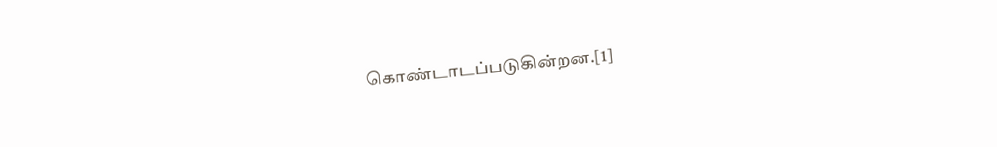கொண்டாடப்படுகின்றன.[1]